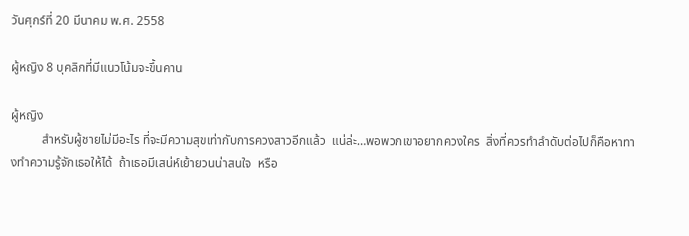วันศุกร์ที่ 20 มีนาคม พ.ศ. 2558

ผู้หญิง 8 บุคลิกที่มีแนวโน้มจะขึ้นคาน

ผู้หญิง
          สำหรับผู้ชายไม่มีอะไร ที่จะมีความสุขเท่ากับการควงสาวอีกแล้ว  แน่ล่ะ…พอพวกเขาอยากควงใคร  สิ่งที่ควรทำลำดับต่อไปก็คือหาทางทำความรู้จักเธอให้ได้  ถ้าเธอมีเสน่ห์เย้ายวนน่าสนใจ  หรือ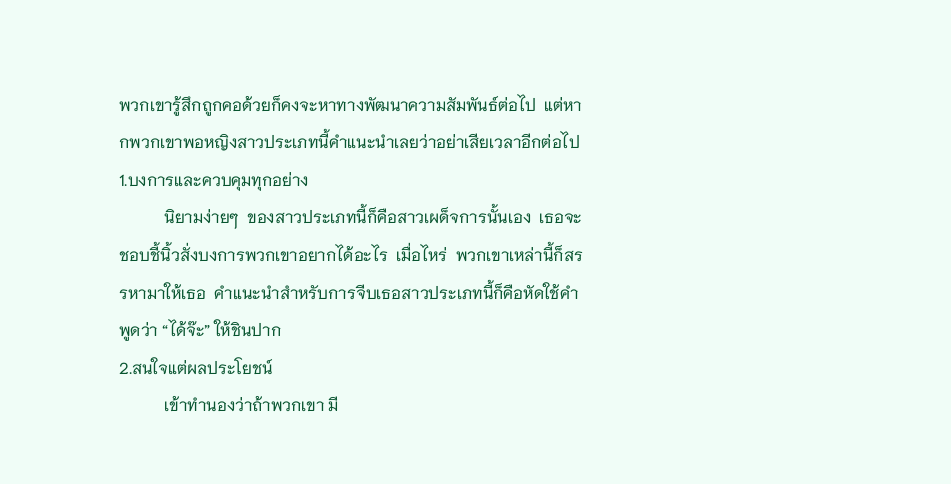พวกเขารู้สึกถูกคอด้วยก็คงจะหาทางพัฒนาความสัมพันธ์ต่อไป  แต่หากพวกเขาพอหญิงสาวประเภทนี้คำแนะนำเลยว่าอย่าเสียเวลาอีกต่อไป
1.บงการและควบคุมทุกอย่าง
           นิยามง่ายๆ  ของสาวประเภทนี้ก็คือสาวเผด็จการนั้นเอง  เธอจะชอบชี้นิ้วสั่งบงการพวกเขาอยากได้อะไร  เมื่อไหร่  พวกเขาเหล่านี้ก็สรรหามาให้เธอ  คำแนะนำสำหรับการจีบเธอสาวประเภทนี้ก็คือหัดใช้คำพูดว่า “ได้จ๊ะ” ให้ชินปาก
2.สนใจแต่ผลประโยชน์
           เข้าทำนองว่าถ้าพวกเขา มี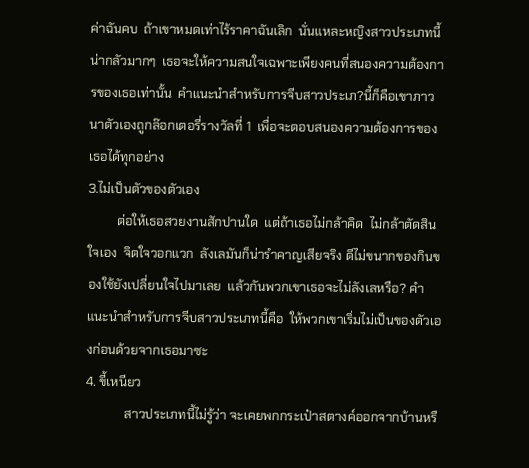ค่าฉันคบ  ถ้าเขาหมดเท่าไร้ราคาฉันเลิก  นั่นแหละหญิงสาวประเภทนี้น่ากลัวมากๆ  เธอจะให้ความสนใจเฉพาะเพียงคนที่สนองความต้องการของเธอเท่านั้น  คำแนะนำสำหรับการจีบสาวประเภ?นี้ก็คือเขาภาวนาตัวเองถูกล๊อกเตอรี่รางวัลที่ 1  เพื่อจะตอบสนองความต้องการของเธอได้ทุกอย่าง
3.ไม่เป็นตัวของตัวเอง
         ต่อให้เธอสวยงานสักปานใด  แต่ถ้าเธอไม่กล้าคิด  ไม่กล้าตัดสินใจเอง  จิตใจวอกแวก  ลังเลมันก็น่ารำคาญเสียจริง ดีไม่ขนากของกินของใช้ยังเปลี่ยนใจไปมาเลย  แล้วกันพวกเขาเธอจะไม่ลังเลหรือ? คำแนะนำสำหรับการจีบสาวประเภทนี้คือ  ให้พวกเขาเริ่มไม่เป็นของตัวเองก่อนด้วยจากเธอมาซะ
4. ขี้เหนียว
            สาวประเภทนี้ไม่รู้ว่า จะเคยพกกระเป๋าสตางค์ออกจากบ้านหรื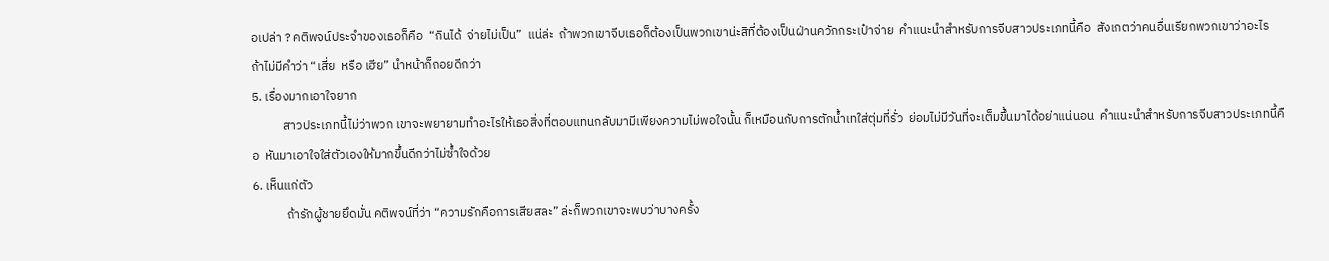อเปล่า ? คติพจน์ประจำของเธอก็คือ  “กินได้  จ่ายไม่เป็น”  แน่ล่ะ  ถ้าพวกเขาจีบเธอก็ต้องเป็นพวกเขาน่ะสิที่ต้องเป็นฝ่านควักกระเป๋าจ่าย  คำแนะนำสำหรับการจีบสาวประเภทนี้คือ  สังเกตว่าคนอื่นเรียกพวกเขาว่าอะไร  ถ้าไม่มีคำว่า “เสี่ย  หรือ เฮีย” นำหน้าก็ถอยดีกว่า
5. เรื่องมากเอาใจยาก
           สาวประเภทนี้ไม่ว่าพวก เขาจะพยายามทำอะไรให้เธอสิ่งที่ตอบแทนกลับมามีเพียงความไม่พอใจนั้น ก็เหมือนกับการตักน้ำเทใส่ตุ่มที่รั่ว  ย่อมไม่มีวันที่จะเต็มขึ้นมาได้อย่าแน่นอน  คำแนะนำสำหรับการจีบสาวประเภทนี้คือ  หันมาเอาใจใส่ตัวเองให้มากขึ้นดีกว่าไม่ซ้ำใจด้วย
6. เห็นแก่ตัว
            ถ้ารักผู้ชายยึดมั่น คติพจน์ที่ว่า “ความรักคือการเสียสละ” ล่ะก็พวกเขาจะพบว่าบางครั้ง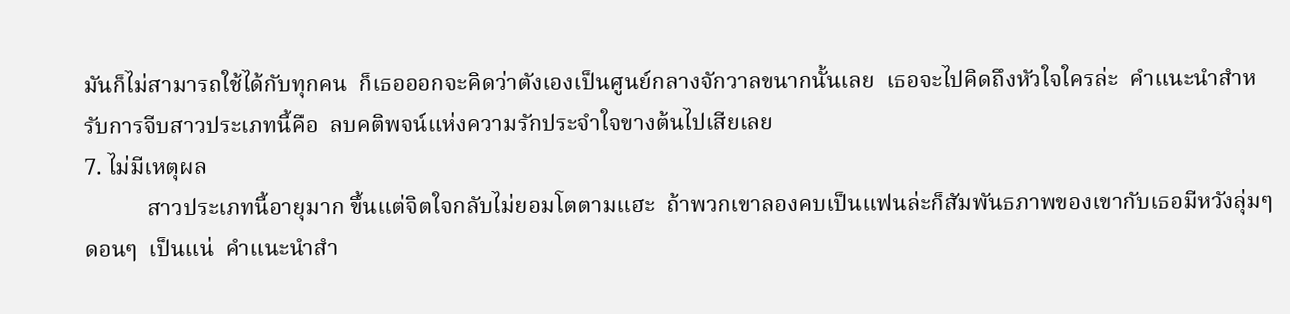มันก็ไม่สามารถใช้ได้กับทุกคน  ก็เธอออกจะคิดว่าตังเองเป็นศูนย์กลางจักวาลขนากนั้นเลย  เธอจะไปคิดถึงหัวใจใครล่ะ  คำแนะนำสำหรับการจีบสาวประเภทนี้คือ  ลบคติพจน์แห่งความรักประจำใจขางต้นไปเสียเลย
7. ไม่มีเหตุผล
           สาวประเภทนี้อายุมาก ขึ้นแต่จิตใจกลับไม่ยอมโตตามแฮะ  ถ้าพวกเขาลองคบเป็นแฟนล่ะก็สัมพันธภาพของเขากับเธอมีหวังลุ่มๆ  ดอนๆ  เป็นแน่  คำแนะนำสำ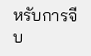หรับการจีบ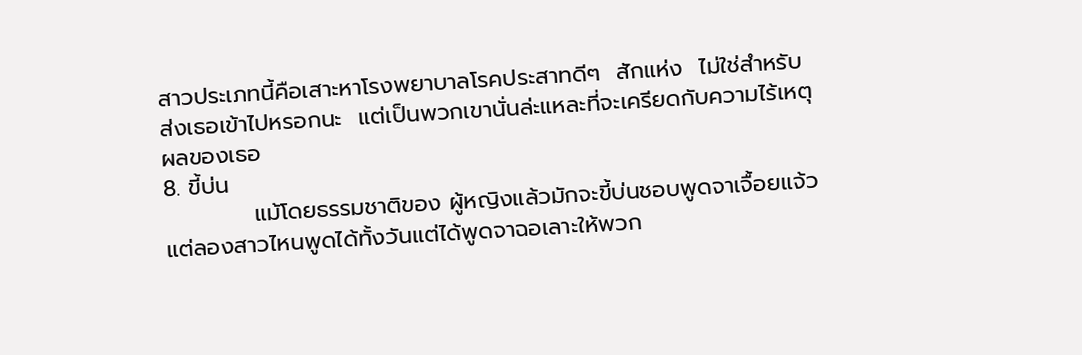สาวประเภทนี้คือเสาะหาโรงพยาบาลโรคประสาทดีๆ  สักแห่ง  ไม่ใช่สำหรับส่งเธอเข้าไปหรอกนะ  แต่เป็นพวกเขานั่นล่ะแหละที่จะเครียดกับความไร้เหตุผลของเธอ
8. ขี้บ่น
           แม้โดยธรรมชาติของ ผู้หญิงแล้วมักจะขี้บ่นชอบพูดจาเจื้อยแจ้ว  แต่ลองสาวไหนพูดได้ทั้งวันแต่ได้พูดจาฉอเลาะให้พวก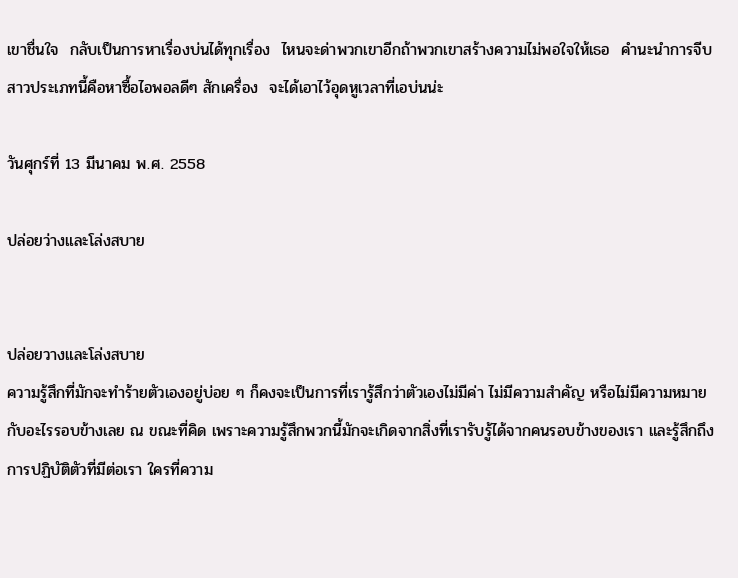เขาชื่นใจ  กลับเป็นการหาเรื่องบ่นได้ทุกเรื่อง  ไหนจะด่าพวกเขาอีกถ้าพวกเขาสร้างความไม่พอใจให้เธอ  คำนะนำการจีบสาวประเภทนี้คือหาซื้อไอพอลดีๆ สักเครื่อง  จะได้เอาไว้อุดหูเวลาที่เอบ่นน่ะ

วันศุกร์ที่ 13 มีนาคม พ.ศ. 2558

ปล่อยว่างและโล่งสบาย


ปล่อยวางและโล่งสบาย
ความรู้สึกที่มักจะทำร้ายตัวเองอยู่บ่อย ๆ ก็คงจะเป็นการที่เรารู้สึกว่าตัวเองไม่มีค่า ไม่มีความสำคัญ หรือไม่มีความหมายกับอะไรรอบข้างเลย ณ ขณะที่คิด เพราะความรู้สึกพวกนี้มักจะเกิดจากสิ่งที่เรารับรู้ได้จากคนรอบข้างของเรา และรู้สึกถึงการปฏิบัติตัวที่มีต่อเรา ใครที่ความ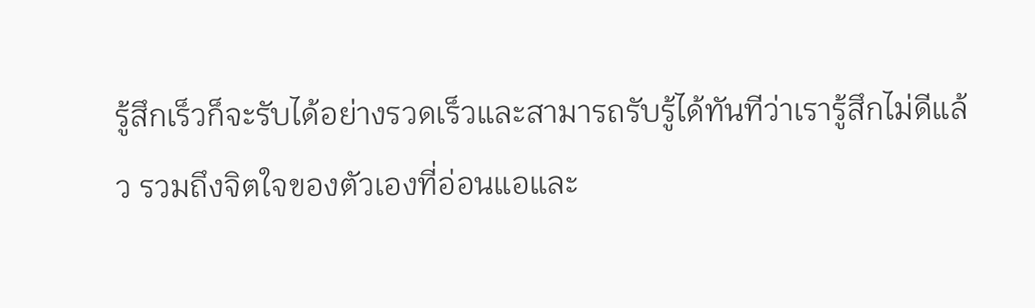รู้สึกเร็วก็จะรับได้อย่างรวดเร็วและสามารถรับรู้ได้ทันทีว่าเรารู้สึกไม่ดีแล้ว รวมถึงจิตใจของตัวเองที่อ่อนแอและ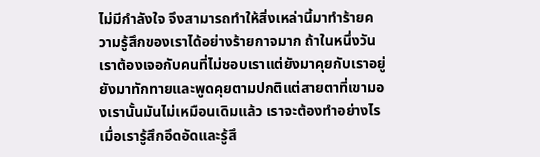ไม่มีกำลังใจ จึงสามารถทำให้สิ่งเหล่านี้มาทำร้ายความรู้สึกของเราได้อย่างร้ายกาจมาก ถ้าในหนึ่งวันเราต้องเจอกับคนที่ไม่ชอบเราแต่ยังมาคุยกับเราอยู่ ยังมาทักทายและพูดคุยตามปกติแต่สายตาที่เขามองเรานั้นมันไม่เหมือนเดิมแล้ว เราจะต้องทำอย่างไรเมื่อเรารู้สึกอึดอัดและรู้สึ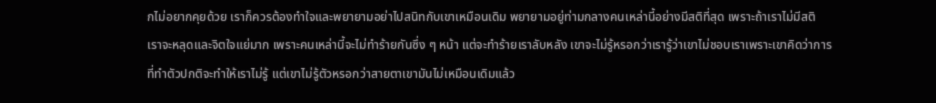กไม่อยากคุยด้วย เราก็ควรต้องทำใจและพยายามอย่าไปสนิทกับเขาเหมือนเดิม พยายามอยู่ท่ามกลางคนเหล่านี้อย่างมีสติที่สุด เพราะถ้าเราไม่มีสติ เราจะหลุดและจิตใจแย่มาก เพราะคนเหล่านี้จะไม่ทำร้ายกันซึ่ง ๆ หน้า แต่จะทำร้ายเราลับหลัง เขาจะไม่รู้หรอกว่าเรารู้ว่าเขาไม่ชอบเราเพราะเขาคิดว่าการที่ทำตัวปกติจะทำให้เราไม่รู้ แต่เขาไม่รู้ตัวหรอกว่าสายตาเขามันไม่เหมือนเดิมแล้ว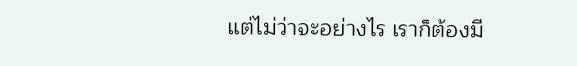แต่ไม่ว่าจะอย่างไร เราก็ต้องมี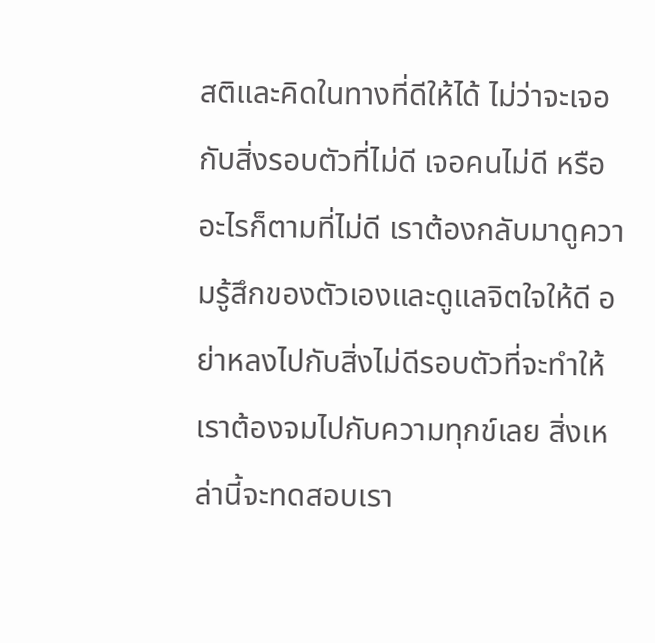สติและคิดในทางที่ดีให้ได้ ไม่ว่าจะเจอกับสิ่งรอบตัวที่ไม่ดี เจอคนไม่ดี หรืออะไรก็ตามที่ไม่ดี เราต้องกลับมาดูความรู้สึกของตัวเองและดูแลจิตใจให้ดี อย่าหลงไปกับสิ่งไม่ดีรอบตัวที่จะทำให้เราต้องจมไปกับความทุกข์เลย สิ่งเหล่านี้จะทดสอบเรา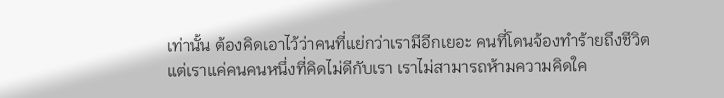เท่านั้น ต้องคิดเอาไว้ว่าคนที่แย่กว่าเรามีอีกเยอะ คนที่โดนจ้องทำร้ายถึงชีวิต แต่เราแค่คนคนหนึ่งที่คิดไม่ดีกับเรา เราไม่สามารถห้ามความคิดใค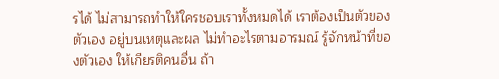รได้ ไม่สามารถทำให้ใครชอบเราทั้งหมดได้ เราต้องเป็นตัวของตัวเอง อยู่บนเหตุและผล ไม่ทำอะไรตามอารมณ์ รู้จักหน้าที่ของตัวเอง ให้เกียรติคนอื่น ถ้า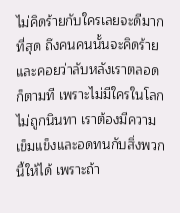ไม่คิดร้ายกับใครเลยจะดีมากที่สุด ถึงคนคนนั้นจะคิดร้ายและคอยว่าลับหลังเราตลอดก็ตามที เพราะไม่มีใครในโลกไม่ถูกนินทา เราต้องมีความเข็มแข็งและอดทนกับสิ่งพวกนี้ให้ได้ เพราะถ้า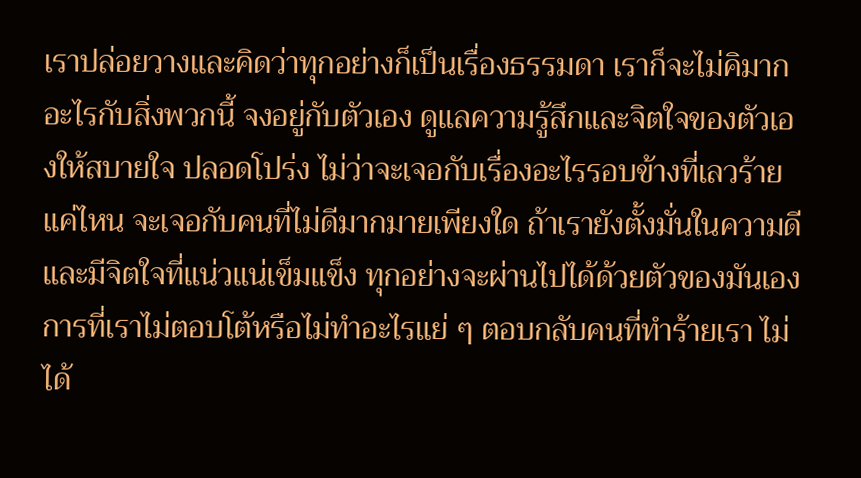เราปล่อยวางและคิดว่าทุกอย่างก็เป็นเรื่องธรรมดา เราก็จะไม่คิมากอะไรกับสิ่งพวกนี้ จงอยู่กับตัวเอง ดูแลความรู้สึกและจิตใจของตัวเองให้สบายใจ ปลอดโปร่ง ไม่ว่าจะเจอกับเรื่องอะไรรอบข้างที่เลวร้ายแค่ไหน จะเจอกับคนที่ไม่ดีมากมายเพียงใด ถ้าเรายังตั้งมั่นในความดี และมีจิตใจที่แน่วแน่เข็มแข็ง ทุกอย่างจะผ่านไปได้ด้วยตัวของมันเอง
การที่เราไม่ตอบโต้หรือไม่ทำอะไรแย่ ๆ ตอบกลับคนที่ทำร้ายเรา ไม่ได้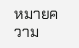หมายความ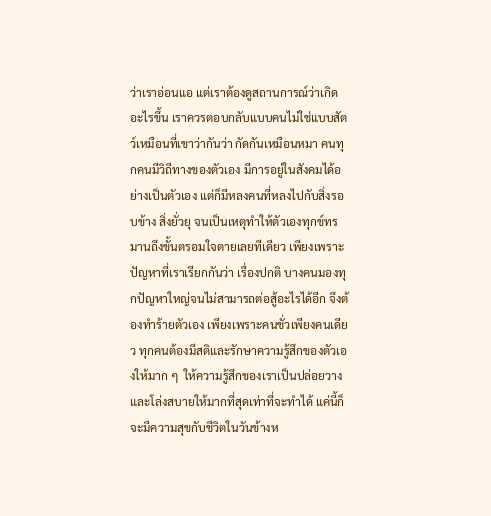ว่าเราอ่อนแอ แต่เราต้องดูสถานการณ์ว่าเกิดอะไรขึ้น เราควรตอบกลับแบบคนไม่ใช่แบบสัตว์เหมือนที่เขาว่ากันว่า กัดกันเหมือนหมา คนทุกคนมีวิถีทางของตัวเอง มีการอยู่ในสังคมได้อย่างเป็นตัวเอง แต่ก็มีหลงคนที่หลงไปกับสิ่งรอบข้าง สิ่งยั่วยุ จนเป็นเหตุทำให้ตัวเองทุกข์ทรมานถึงขั้นตรอมใจตายเลยทีเดียว เพียงเพราะปัญหาที่เราเรียกกันว่า เรื่องปกติ บางคนมองทุกปัญหาใหญ่จนไม่สามารถต่อสู้อะไรได้อีก จึงต้องทำร้ายตัวเอง เพียงเพราะคนชั่วเพียงคนเดียว ทุกคนต้องมีสติและรักษาความรู้สึกของตัวเองให้มาก ๆ  ให้ความรู้สึกของเราเป็นปล่อยวางและโล่งสบายให้มากที่สุดเท่าที่จะทำได้ แค่นี้ก็จะมีความสุขกับชีวิตในวันข้างห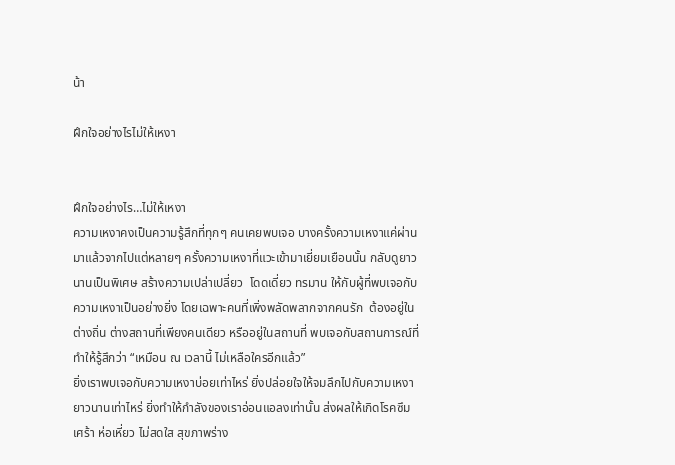น้า

ฝึกใจอย่างไรไม่ให้เหงา


ฝึกใจอย่างไร…ไม่ให้เหงา
ความเหงาคงเป็นความรู้สึกที่ทุกๆ คนเคยพบเจอ บางครั้งความเหงาแค่ผ่านมาแล้วจากไปแต่หลายๆ ครั้งความเหงาที่แวะเข้ามาเยี่ยมเยือนนั้น กลับดูยาวนานเป็นพิเศษ สร้างความเปล่าเปลี่ยว  โดดเดี่ยว ทรมาน ให้กับผู้ที่พบเจอกับความเหงาเป็นอย่างยิ่ง โดยเฉพาะคนที่เพิ่งพลัดพลากจากคนรัก  ต้องอยู่ในต่างถิ่น ต่างสถานที่เพียงคนเดียว หรืออยู่ในสถานที่ พบเจอกับสถานการณ์ที่ทำให้รู้สึกว่า “เหมือน ณ เวลานี้ ไม่เหลือใครอีกแล้ว”
ยิ่งเราพบเจอกับความเหงาบ่อยเท่าไหร่ ยิ่งปล่อยใจให้จมลึกไปกับความเหงายาวนานเท่าไหร่ ยิ่งทำให้กำลังของเราอ่อนแอลงเท่านั้น ส่งผลให้เกิดโรคซึมเศร้า ห่อเหี่ยว ไม่สดใส สุขภาพร่าง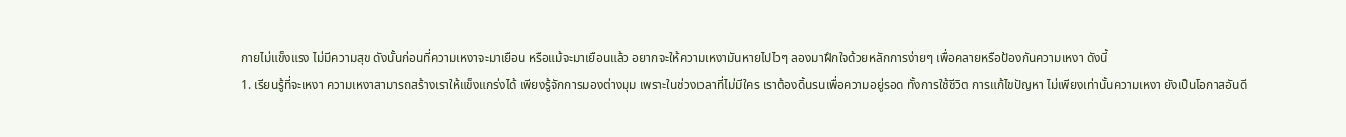กายไม่แข็งแรง ไม่มีความสุข ดังนั้นก่อนที่ความเหงาจะมาเยือน หรือแม้จะมาเยือนแล้ว อยากจะให้ความเหงามันหายไปไวๆ ลองมาฝึกใจด้วยหลักการง่ายๆ เพื่อคลายหรือป้องกันความเหงา ดังนี้
1. เรียนรู้ที่จะเหงา ความเหงาสามารถสร้างเราให้แข็งแกร่งได้ เพียงรู้จักการมองต่างมุม เพราะในช่วงเวลาที่ไม่มีใคร เราต้องดิ้นรนเพื่อความอยู่รอด ทั้งการใช้ชีวิต การแก้ไขปัญหา ไม่เพียงเท่านั้นความเหงา ยังเป็นโอกาสอันดี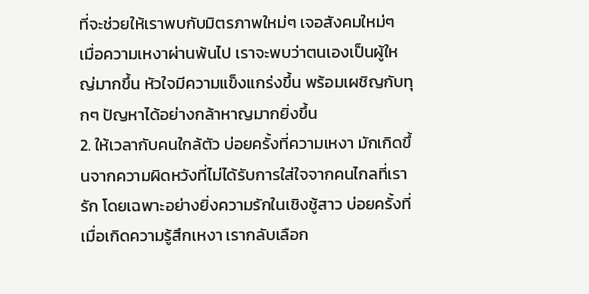ที่จะช่วยให้เราพบกับมิตรภาพใหม่ๆ เจอสังคมใหม่ๆ เมื่อความเหงาผ่านพ้นไป เราจะพบว่าตนเองเป็นผู้ใหญ่มากขึ้น หัวใจมีความแข็งแกร่งขึ้น พร้อมเผชิญกับทุกๆ ปัญหาได้อย่างกล้าหาญมากยิ่งขึ้น
2. ให้เวลากับคนใกล้ตัว บ่อยครั้งที่ความเหงา มักเกิดขึ้นจากความผิดหวังที่ไม่ได้รับการใส่ใจจากคนไกลที่เรารัก โดยเฉพาะอย่างยิ่งความรักในเชิงชู้สาว บ่อยครั้งที่เมื่อเกิดความรู้สึกเหงา เรากลับเลือก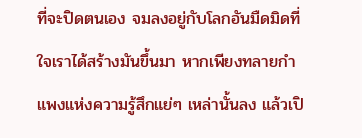ที่จะปิดตนเอง จมลงอยู่กับโลกอันมืดมิดที่ใจเราได้สร้างมันขึ้นมา หากเพียงทลายกำแพงแห่งความรู้สึกแย่ๆ เหล่านั้นลง แล้วเปิ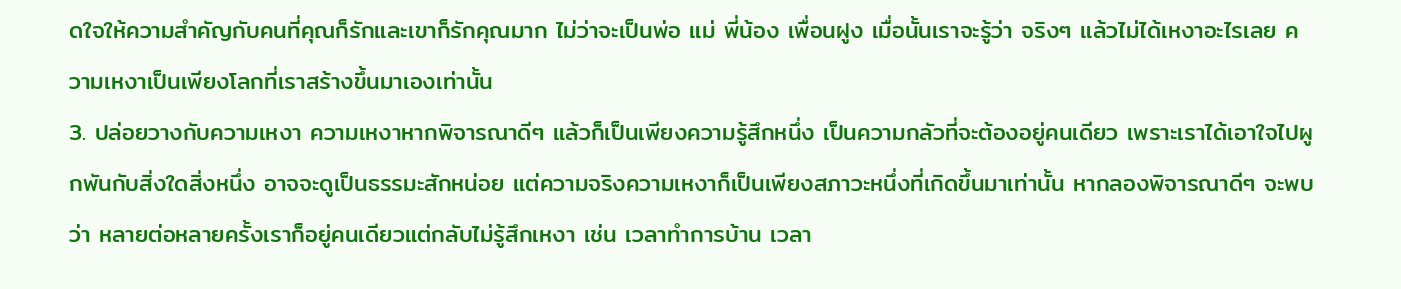ดใจให้ความสำคัญกับคนที่คุณก็รักและเขาก็รักคุณมาก ไม่ว่าจะเป็นพ่อ แม่ พี่น้อง เพื่อนฝูง เมื่อนั้นเราจะรู้ว่า จริงๆ แล้วไม่ได้เหงาอะไรเลย ความเหงาเป็นเพียงโลกที่เราสร้างขึ้นมาเองเท่านั้น
3. ปล่อยวางกับความเหงา ความเหงาหากพิจารณาดีๆ แล้วก็เป็นเพียงความรู้สึกหนึ่ง เป็นความกลัวที่จะต้องอยู่คนเดียว เพราะเราได้เอาใจไปผูกพันกับสิ่งใดสิ่งหนึ่ง อาจจะดูเป็นธรรมะสักหน่อย แต่ความจริงความเหงาก็เป็นเพียงสภาวะหนึ่งที่เกิดขึ้นมาเท่านั้น หากลองพิจารณาดีๆ จะพบว่า หลายต่อหลายครั้งเราก็อยู่คนเดียวแต่กลับไม่รู้สึกเหงา เช่น เวลาทำการบ้าน เวลา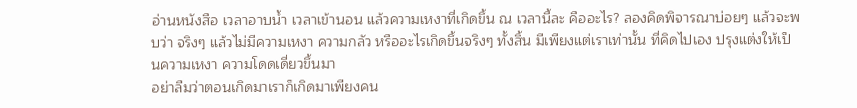อ่านหนังสือ เวลาอาบน้ำ เวลาเข้านอน แล้วความเหงาที่เกิดขึ้น ณ เวลานี้ละ คืออะไร? ลองคิดพิจารณาบ่อยๆ แล้วจะพบว่า จริงๆ แล้วไม่มีความเหงา ความกลัว หรืออะไรเกิดขึ้นจริงๆ ทั้งสิ้น มีเพียงแต่เราเท่านั้น ที่คิดไปเอง ปรุงแต่งให้เป็นความเหงา ความโดดเดี่ยวขึ้นมา
อย่าลืมว่าตอนเกิดมาเราก็เกิดมาเพียงคน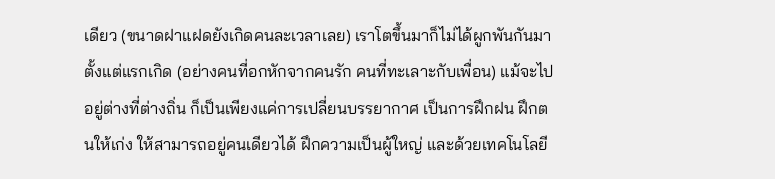เดียว (ขนาดฝาแฝดยังเกิดคนละเวลาเลย) เราโตขึ้นมาก็ไม่ได้ผูกพันกันมาตั้งแต่แรกเกิด (อย่างคนที่อกหักจากคนรัก คนที่ทะเลาะกับเพื่อน) แม้จะไปอยู่ต่างที่ต่างถิ่น ก็เป็นเพียงแค่การเปลี่ยนบรรยากาศ เป็นการฝึกฝน ฝึกตนให้เก่ง ให้สามารถอยู่คนเดียวได้ ฝึกความเป็นผู้ใหญ่ และด้วยเทคโนโลยี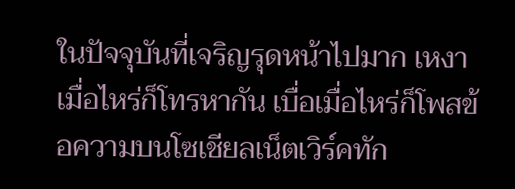ในปัจจุบันที่เจริญรุดหน้าไปมาก เหงาเมื่อไหร่ก็โทรหากัน เบื่อเมื่อไหร่ก็โพสข้อความบนโซเชียลเน็ตเวิร์คทัก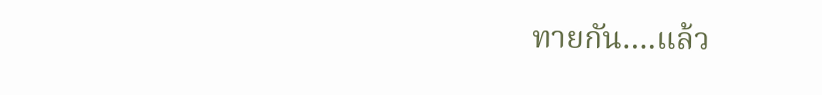ทายกัน….แล้ว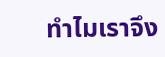ทำไมเราจึง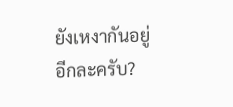ยังเหงากันอยู่อีกละครับ?